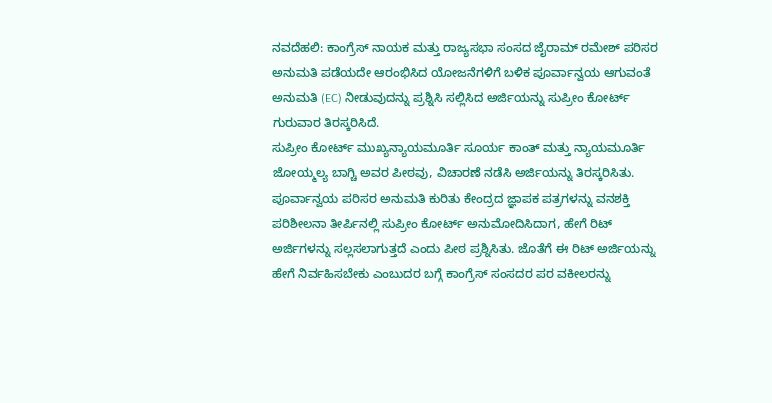ನವದೆಹಲಿ: ಕಾಂಗ್ರೆಸ್ ನಾಯಕ ಮತ್ತು ರಾಜ್ಯಸಭಾ ಸಂಸದ ಜೈರಾಮ್ ರಮೇಶ್ ಪರಿಸರ ಅನುಮತಿ ಪಡೆಯದೇ ಆರಂಭಿಸಿದ ಯೋಜನೆಗಳಿಗೆ ಬಳಿಕ ಪೂರ್ವಾನ್ವಯ ಆಗುವಂತೆ ಅನುಮತಿ (EC) ನೀಡುವುದನ್ನು ಪ್ರಶ್ನಿಸಿ ಸಲ್ಲಿಸಿದ ಅರ್ಜಿಯನ್ನು ಸುಪ್ರೀಂ ಕೋರ್ಟ್ ಗುರುವಾರ ತಿರಸ್ಕರಿಸಿದೆ.
ಸುಪ್ರೀಂ ಕೋರ್ಟ್ ಮುಖ್ಯನ್ಯಾಯಮೂರ್ತಿ ಸೂರ್ಯ ಕಾಂತ್ ಮತ್ತು ನ್ಯಾಯಮೂರ್ತಿ ಜೋಯ್ಮಲ್ಯ ಬಾಗ್ಚಿ ಅವರ ಪೀಠವು, ವಿಚಾರಣೆ ನಡೆಸಿ ಅರ್ಜಿಯನ್ನು ತಿರಸ್ಕರಿಸಿತು.
ಪೂರ್ವಾನ್ವಯ ಪರಿಸರ ಅನುಮತಿ ಕುರಿತು ಕೇಂದ್ರದ ಜ್ಞಾಪಕ ಪತ್ರಗಳನ್ನು ವನಶಕ್ತಿ ಪರಿಶೀಲನಾ ತೀರ್ಪಿನಲ್ಲಿ ಸುಪ್ರೀಂ ಕೋರ್ಟ್ ಅನುಮೋದಿಸಿದಾಗ, ಹೇಗೆ ರಿಟ್ ಅರ್ಜಿಗಳನ್ನು ಸಲ್ಲಸಲಾಗುತ್ತದೆ ಎಂದು ಪೀಠ ಪ್ರಶ್ನಿಸಿತು. ಜೊತೆಗೆ ಈ ರಿಟ್ ಅರ್ಜಿಯನ್ನು ಹೇಗೆ ನಿರ್ವಹಿಸಬೇಕು ಎಂಬುದರ ಬಗ್ಗೆ ಕಾಂಗ್ರೆಸ್ ಸಂಸದರ ಪರ ವಕೀಲರನ್ನು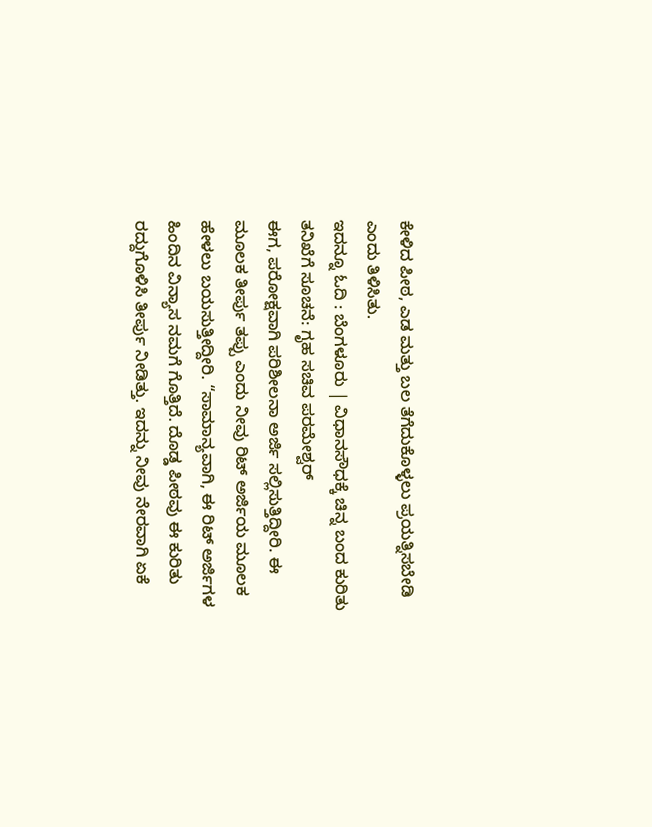ಕೇಳಿದ ಪೀಠ, ಎಡ ಮತ್ತು ಬಲ ತೆಗೆದುಕೊಳ್ಳಲು ಪ್ರಯತ್ನಿಸಬೇಡಿ ಎಂದು ತಿಳಿಸಿತು.
ಇದನ್ನೂ ಓದಿ : ಬೆಂಗಳೂರು | ವಿಧಾನಸೌಧಕ್ಕೆ ಚಿನ್ನ ಬಂದ ಕುರಿತು ತನಿಖೆಗೆ ಸೂಚನೆ: ಗೃಹ ಸಚಿವ ಪರಮೇಶ್ವರ್
ಈಗ, ಪರೋಕ್ಷವಾಗಿ ಪರಿಶೀಲನಾ ಅರ್ಜಿ ಸಲ್ಲಿಸುತ್ತಿದ್ದೀರಿ. ಈ ಮೂಲಕ ತೀರ್ಪು ತಪ್ಪು ಎಂದು ನೀವು ರಿಟ್ ಅರ್ಜಿಯ ಮೂಲಕ ಹೇಳಲು ಬಯಸುತ್ತೀದ್ದೀರಿ. “ಸಾಮಾನ್ಯವಾಗಿ, ಈ ರಿಟ್ ಅರ್ಜಿಗಳ ಹಿಂದಿನ ವಿನ್ಯಾಸ ನಮಗೆ ಗೊತ್ತಿದೆ. ದೊಡ್ಡ ಪೀಠವು ಈ ಕುರಿತು ರದ್ದುಗೊಳಿಸಿ ತೀರ್ಪು ನೀಡಿತ್ತು. ಇದನ್ನು ನೀವು ನೇರವಾಗಿ ಏಕೆ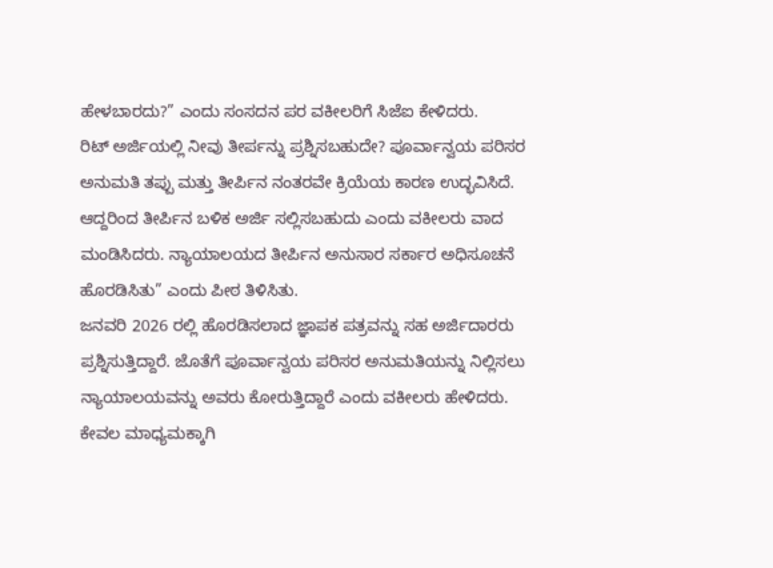ಹೇಳಬಾರದು?” ಎಂದು ಸಂಸದನ ಪರ ವಕೀಲರಿಗೆ ಸಿಜೆಐ ಕೇಳಿದರು.
ರಿಟ್ ಅರ್ಜಿಯಲ್ಲಿ ನೀವು ತೀರ್ಪನ್ನು ಪ್ರಶ್ನಿಸಬಹುದೇ? ಪೂರ್ವಾನ್ವಯ ಪರಿಸರ ಅನುಮತಿ ತಪ್ಪು ಮತ್ತು ತೀರ್ಪಿನ ನಂತರವೇ ಕ್ರಿಯೆಯ ಕಾರಣ ಉದ್ಭವಿಸಿದೆ. ಆದ್ದರಿಂದ ತೀರ್ಪಿನ ಬಳಿಕ ಅರ್ಜಿ ಸಲ್ಲಿಸಬಹುದು ಎಂದು ವಕೀಲರು ವಾದ ಮಂಡಿಸಿದರು. ನ್ಯಾಯಾಲಯದ ತೀರ್ಪಿನ ಅನುಸಾರ ಸರ್ಕಾರ ಅಧಿಸೂಚನೆ ಹೊರಡಿಸಿತು” ಎಂದು ಪೀಠ ತಿಳಿಸಿತು.
ಜನವರಿ 2026 ರಲ್ಲಿ ಹೊರಡಿಸಲಾದ ಜ್ಞಾಪಕ ಪತ್ರವನ್ನು ಸಹ ಅರ್ಜಿದಾರರು ಪ್ರಶ್ನಿಸುತ್ತಿದ್ದಾರೆ. ಜೊತೆಗೆ ಪೂರ್ವಾನ್ವಯ ಪರಿಸರ ಅನುಮತಿಯನ್ನು ನಿಲ್ಲಿಸಲು ನ್ಯಾಯಾಲಯವನ್ನು ಅವರು ಕೋರುತ್ತಿದ್ದಾರೆ ಎಂದು ವಕೀಲರು ಹೇಳಿದರು.
ಕೇವಲ ಮಾಧ್ಯಮಕ್ಕಾಗಿ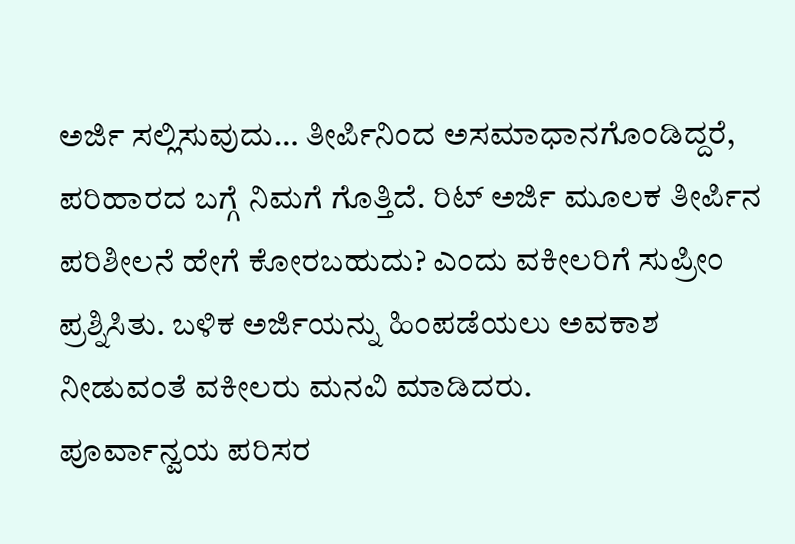ಅರ್ಜಿ ಸಲ್ಲಿಸುವುದು… ತೀರ್ಪಿನಿಂದ ಅಸಮಾಧಾನಗೊಂಡಿದ್ದರೆ, ಪರಿಹಾರದ ಬಗ್ಗೆ ನಿಮಗೆ ಗೊತ್ತಿದೆ. ರಿಟ್ ಅರ್ಜಿ ಮೂಲಕ ತೀರ್ಪಿನ ಪರಿಶೀಲನೆ ಹೇಗೆ ಕೋರಬಹುದು? ಎಂದು ವಕೀಲರಿಗೆ ಸುಪ್ರೀಂ ಪ್ರಶ್ನಿಸಿತು. ಬಳಿಕ ಅರ್ಜಿಯನ್ನು ಹಿಂಪಡೆಯಲು ಅವಕಾಶ ನೀಡುವಂತೆ ವಕೀಲರು ಮನವಿ ಮಾಡಿದರು.
ಪೂರ್ವಾನ್ವಯ ಪರಿಸರ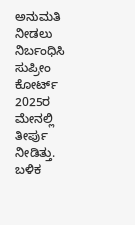ಅನುಮತಿ ನೀಡಲು ನಿರ್ಬಂಧಿಸಿ ಸುಪ್ರೀಂ ಕೋರ್ಟ್ 2025ರ ಮೇನಲ್ಲಿ ತೀರ್ಪು ನೀಡಿತ್ತು. ಬಳಿಕ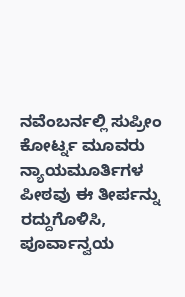ನವೆಂಬರ್ನಲ್ಲಿ ಸುಪ್ರೀಂ ಕೋರ್ಟ್ನ ಮೂವರು ನ್ಯಾಯಮೂರ್ತಿಗಳ ಪೀಠವು ಈ ತೀರ್ಪನ್ನು ರದ್ದುಗೊಳಿಸಿ, ಪೂರ್ವಾನ್ವಯ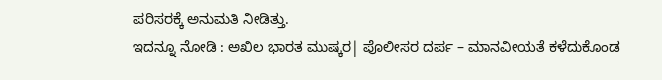ಪರಿಸರಕ್ಕೆ ಅನುಮತಿ ನೀಡಿತ್ತು.
ಇದನ್ನೂ ನೋಡಿ : ಅಖಿಲ ಭಾರತ ಮುಷ್ಕರ| ಪೊಲೀಸರ ದರ್ಪ – ಮಾನವೀಯತೆ ಕಳೆದುಕೊಂಡ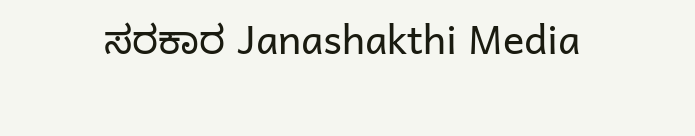ಸರಕಾರ Janashakthi Media